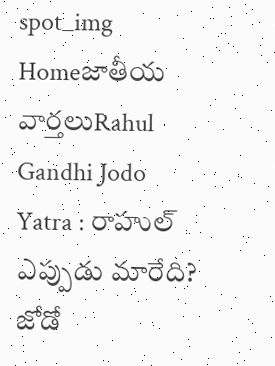spot_img
Homeజాతీయ వార్తలుRahul Gandhi Jodo Yatra : రాహుల్ ఎప్పుడు మారేది? జోడో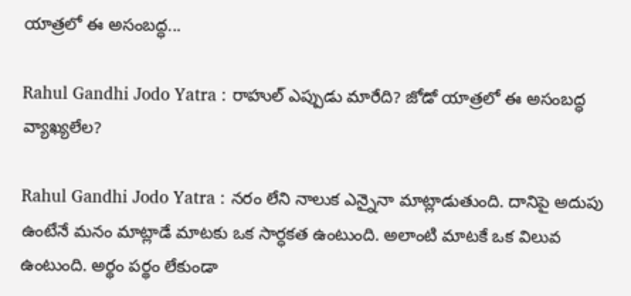యాత్రలో ఈ అసంబద్ధ...

Rahul Gandhi Jodo Yatra : రాహుల్ ఎప్పుడు మారేది? జోడో యాత్రలో ఈ అసంబద్ధ వ్యాఖ్యలేల?

Rahul Gandhi Jodo Yatra : నరం లేని నాలుక ఎన్నైనా మాట్లాడుతుంది. దానిపై అదుపు ఉంటేనే మనం మాట్లాడే మాటకు ఒక సార్ధకత ఉంటుంది. అలాంటి మాటకే ఒక విలువ ఉంటుంది. అర్థం పర్థం లేకుండా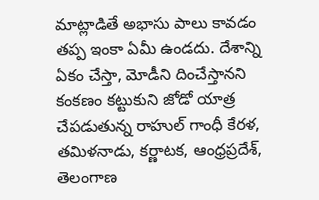మాట్లాడితే అభాసు పాలు కావడం తప్ప ఇంకా ఏమీ ఉండదు. దేశాన్ని ఏకం చేస్తా, మోడీని దించేస్తానని కంకణం కట్టుకుని జోడో యాత్ర చేపడుతున్న రాహుల్ గాంధీ కేరళ, తమిళనాడు, కర్ణాటక, ఆంధ్రప్రదేశ్, తెలంగాణ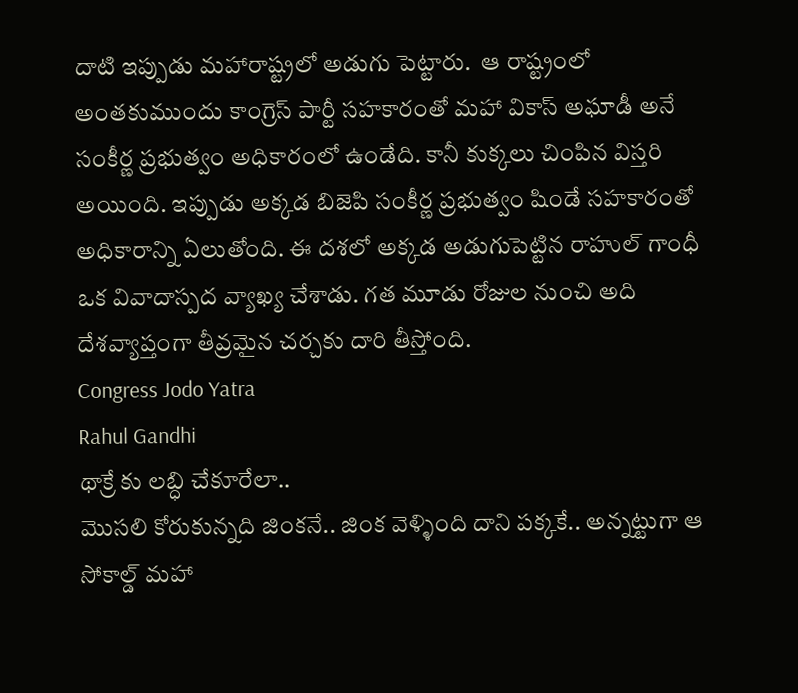దాటి ఇప్పుడు మహారాష్ట్రలో అడుగు పెట్టారు.  ఆ రాష్ట్రంలో అంతకుముందు కాంగ్రెస్ పార్టీ సహకారంతో మహా వికాస్ అఘాడీ అనే సంకీర్ణ ప్రభుత్వం అధికారంలో ఉండేది. కానీ కుక్కలు చింపిన విస్తరి అయింది. ఇప్పుడు అక్కడ బిజెపి సంకీర్ణ ప్రభుత్వం షిండే సహకారంతో అధికారాన్ని ఏలుతోంది. ఈ దశలో అక్కడ అడుగుపెట్టిన రాహుల్ గాంధీ ఒక వివాదాస్పద వ్యాఖ్య చేశాడు. గత మూడు రోజుల నుంచి అది దేశవ్యాప్తంగా తీవ్రమైన చర్చకు దారి తీస్తోంది.
Congress Jodo Yatra
Rahul Gandhi
థాక్రే కు లబ్ధి చేకూరేలా..
మొసలి కోరుకున్నది జింకనే.. జింక వెళ్ళింది దాని పక్కకే.. అన్నట్టుగా ఆ సోకాల్డ్ మహా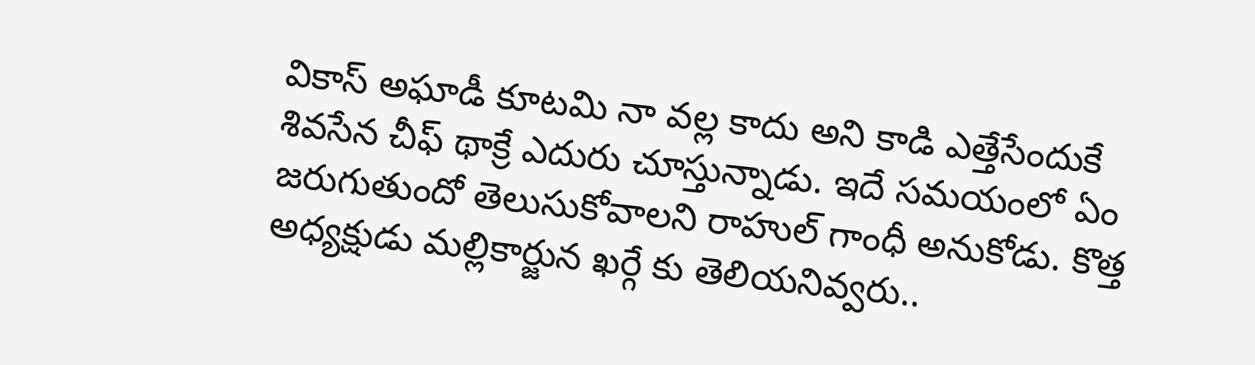వికాస్ అఘాడీ కూటమి నా వల్ల కాదు అని కాడి ఎత్తేసేందుకే శివసేన చీఫ్ థాక్రే ఎదురు చూస్తున్నాడు. ఇదే సమయంలో ఏం జరుగుతుందో తెలుసుకోవాలని రాహుల్ గాంధీ అనుకోడు. కొత్త అధ్యక్షుడు మల్లికార్జున ఖర్గే కు తెలియనివ్వరు..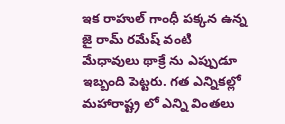ఇక రాహుల్ గాంధీ పక్కన ఉన్న జై రామ్ రమేష్ వంటి మేధావులు థాక్రే ను ఎప్పుడూ ఇబ్బంది పెట్టరు. గత ఎన్నికల్లో మహారాష్ట్ర లో ఎన్ని వింతలు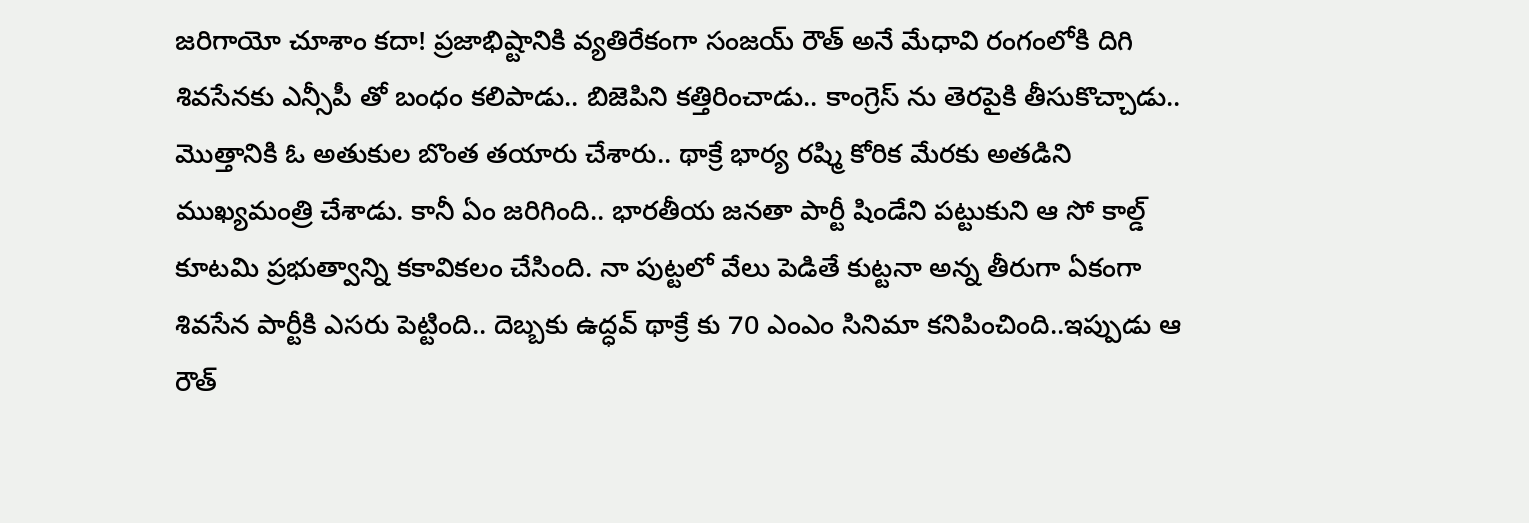జరిగాయో చూశాం కదా! ప్రజాభిష్టానికి వ్యతిరేకంగా సంజయ్ రౌత్ అనే మేధావి రంగంలోకి దిగి శివసేనకు ఎన్సీపీ తో బంధం కలిపాడు.. బిజెపిని కత్తిరించాడు.. కాంగ్రెస్ ను తెరపైకి తీసుకొచ్చాడు.. మొత్తానికి ఓ అతుకుల బొంత తయారు చేశారు.. థాక్రే భార్య రష్మి కోరిక మేరకు అతడిని ముఖ్యమంత్రి చేశాడు. కానీ ఏం జరిగింది.. భారతీయ జనతా పార్టీ షిండేని పట్టుకుని ఆ సో కాల్డ్ కూటమి ప్రభుత్వాన్ని కకావికలం చేసింది. నా పుట్టలో వేలు పెడితే కుట్టనా అన్న తీరుగా ఏకంగా శివసేన పార్టీకి ఎసరు పెట్టింది.. దెబ్బకు ఉద్ధవ్ థాక్రే కు 70 ఎంఎం సినిమా కనిపించింది..ఇప్పుడు ఆ రౌత్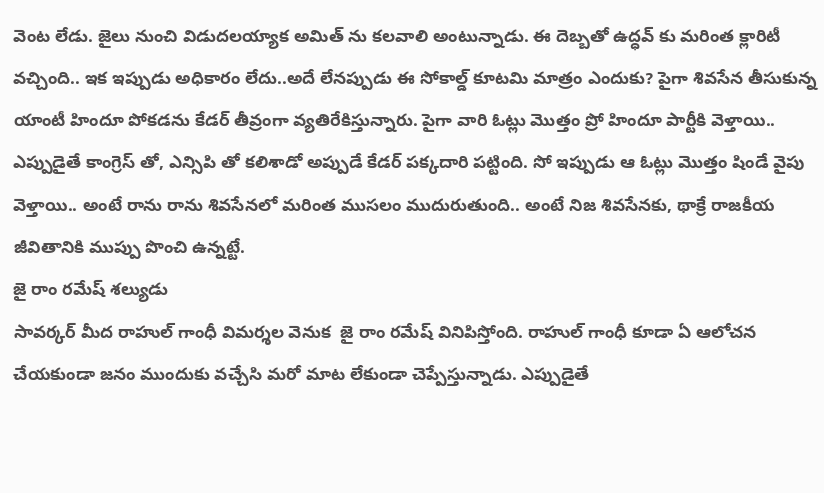వెంట లేడు. జైలు నుంచి విడుదలయ్యాక అమిత్ ను కలవాలి అంటున్నాడు. ఈ దెబ్బతో ఉద్ధవ్ కు మరింత క్లారిటీ వచ్చింది.. ఇక ఇప్పుడు అధికారం లేదు..అదే లేనప్పుడు ఈ సోకాల్డ్ కూటమి మాత్రం ఎందుకు? పైగా శివసేన తీసుకున్న యాంటీ హిందూ పోకడను కేడర్ తీవ్రంగా వ్యతిరేకిస్తున్నారు. పైగా వారి ఓట్లు మొత్తం ప్రో హిందూ పార్టీకి వెళ్తాయి.. ఎప్పుడైతే కాంగ్రెస్ తో, ఎన్సిపి తో కలిశాడో అప్పుడే కేడర్ పక్కదారి పట్టింది. సో ఇప్పుడు ఆ ఓట్లు మొత్తం షిండే వైపు వెళ్తాయి.. అంటే రాను రాను శివసేనలో మరింత ముసలం ముదురుతుంది.. అంటే నిజ శివసేనకు, థాక్రే రాజకీయ జీవితానికి ముప్పు పొంచి ఉన్నట్టే.
జై రాం రమేష్ శల్యుడు
సావర్కర్ మీద రాహుల్ గాంధీ విమర్శల వెనుక  జై రాం రమేష్ వినిపిస్తోంది. రాహుల్ గాంధీ కూడా ఏ ఆలోచన చేయకుండా జనం ముందుకు వచ్చేసి మరో మాట లేకుండా చెప్పేస్తున్నాడు. ఎప్పుడైతే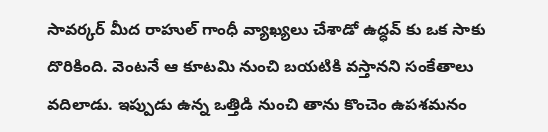సావర్కర్ మీద రాహుల్ గాంధీ వ్యాఖ్యలు చేశాడో ఉద్ధవ్ కు ఒక సాకు దొరికింది. వెంటనే ఆ కూటమి నుంచి బయటికి వస్తానని సంకేతాలు వదిలాడు. ఇప్పుడు ఉన్న ఒత్తిడి నుంచి తాను కొంచెం ఉపశమనం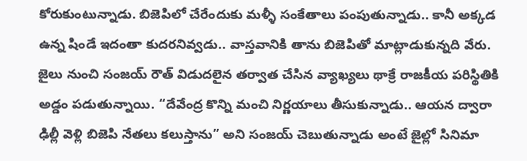కోరుకుంటున్నాడు. బిజెపిలో చేరేందుకు మళ్ళీ సంకేతాలు పంపుతున్నాడు.. కానీ అక్కడ ఉన్న షిండే ఇదంతా కుదరనివ్వడు.. వాస్తవానికి తాను బిజెపితో మాట్లాడుకున్నది వేరు. జైలు నుంచి సంజయ్ రౌత్ విడుదలైన తర్వాత చేసిన వ్యాఖ్యలు థాక్రే రాజకీయ పరిస్థితికి అడ్డం పడుతున్నాయి. “దేవేంద్ర కొన్ని మంచి నిర్ణయాలు తీసుకున్నాడు.. ఆయన ద్వారా ఢిల్లీ వెళ్లి బిజెపి నేతలు కలుస్తాను” అని సంజయ్ చెబుతున్నాడు అంటే జైల్లో సినిమా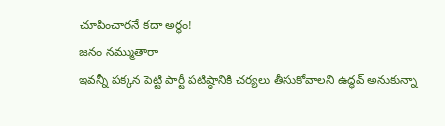చూపించారనే కదా అర్థం!
జనం నమ్ముతారా
ఇవన్నీ పక్కన పెట్టి పార్టీ పటిష్ఠానికి చర్యలు తీసుకోవాలని ఉద్ధవ్ అనుకున్నా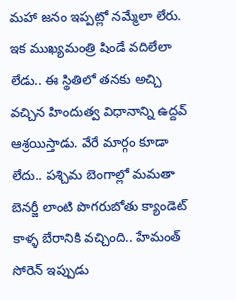మహా జనం ఇప్పట్లో నమ్మేలా లేరు. ఇక ముఖ్యమంత్రి షిండే వదిలేలా లేడు.. ఈ స్థితిలో తనకు అచ్చి వచ్చిన హిందుత్వ విధానాన్ని ఉద్దవ్ ఆశ్రయిస్తాడు. వేరే మార్గం కూడా లేదు.. పశ్చిమ బెంగాల్లో మమతా బెనర్జీ లాంటి పొగరుబోతు క్యాండెట్ కాళ్ళ బేరానికి వచ్చింది.. హేమంత్ సోరెన్ ఇప్పుడు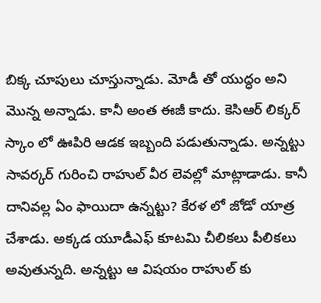బిక్క చూపులు చూస్తున్నాడు. మోడీ తో యుద్ధం అని మొన్న అన్నాడు. కానీ అంత ఈజీ కాదు. కెసిఆర్ లిక్కర్ స్కాం లో ఊపిరి ఆడక ఇబ్బంది పడుతున్నాడు. అన్నట్టు సావర్కర్ గురించి రాహుల్ వీర లెవల్లో మాట్లాడాడు. కానీ దానివల్ల ఏం ఫాయిదా ఉన్నట్టు? కేరళ లో జోడో యాత్ర చేశాడు. అక్కడ యూడీఎఫ్ కూటమి చీలికలు పీలికలు అవుతున్నది. అన్నట్టు ఆ విషయం రాహుల్ కు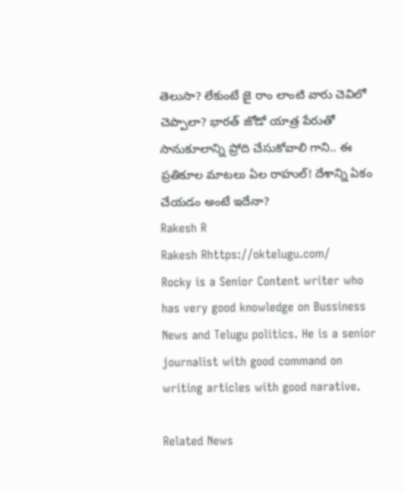తెలుసా? లేకుంటే జై రాం లాంటి వారు చెవిలో చెప్పాలా? భారత్ జోడో యాత్ర పేరుతో సానుకూలాన్ని ప్రోది చేసుకోవాలి గాని.. ఈ ప్రతికూల మాటలు ఏల రాహుల్! దేశాన్ని ఏకం చేయడం అంటే ఇదేనా?
Rakesh R
Rakesh Rhttps://oktelugu.com/
Rocky is a Senior Content writer who has very good knowledge on Bussiness News and Telugu politics. He is a senior journalist with good command on writing articles with good narative.

Related News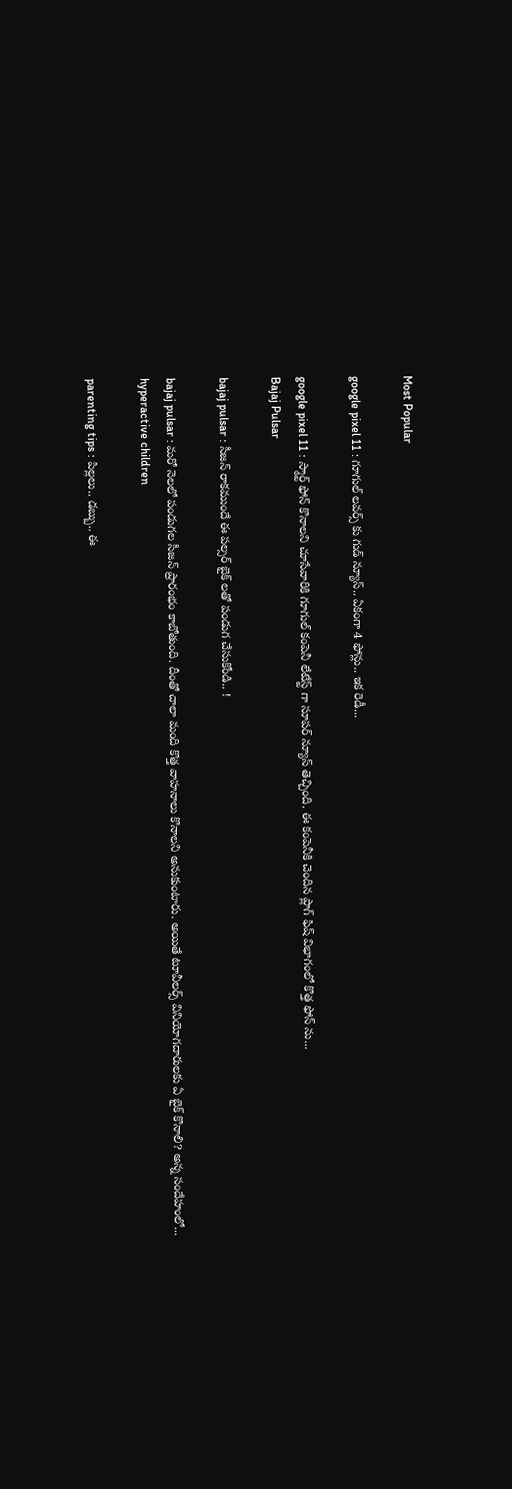Most Popular

google pixel 11 : గూగుల్ లవర్స్ కు గుడ్ న్యూస్.. ఏకంగా 4 ఫోన్లు.. ఇక రెడీ...

google pixel 11 : స్మార్ట్ ఫోన్ కొనాలని చూసేవారికి గూగుల్ కంపెనీ లేటేస్ట్ గా సూపర్ న్యూస్ తెచ్చింది. ఈ కంపెనీకి చెందిన ప్లాగ్ ఫిష్ విభాగంలో కొత్త ఫోన్ ను...
Bajaj Pulsar

bajaj pulsar : సీజన్ రాకముందే ఈ పల్సర్ బైక్ లతో పండుగ చేసుకోండి.. !

bajaj pulsar : మరో నెలలో పండుగల సీజన్ ప్రారంభం కాబోతుంది. దీంతో చాలా మంది కొత్త వాహనాలు కొనాలని అనుకుంటారు. అయితే టూవీలర్స్ వినియోగదారులకు ఏ బైక్ కొనాలి? అన్న సందేహంలో...
hyperactive children

parenting tips : పిల్లలు.. డబ్బు.. ఈ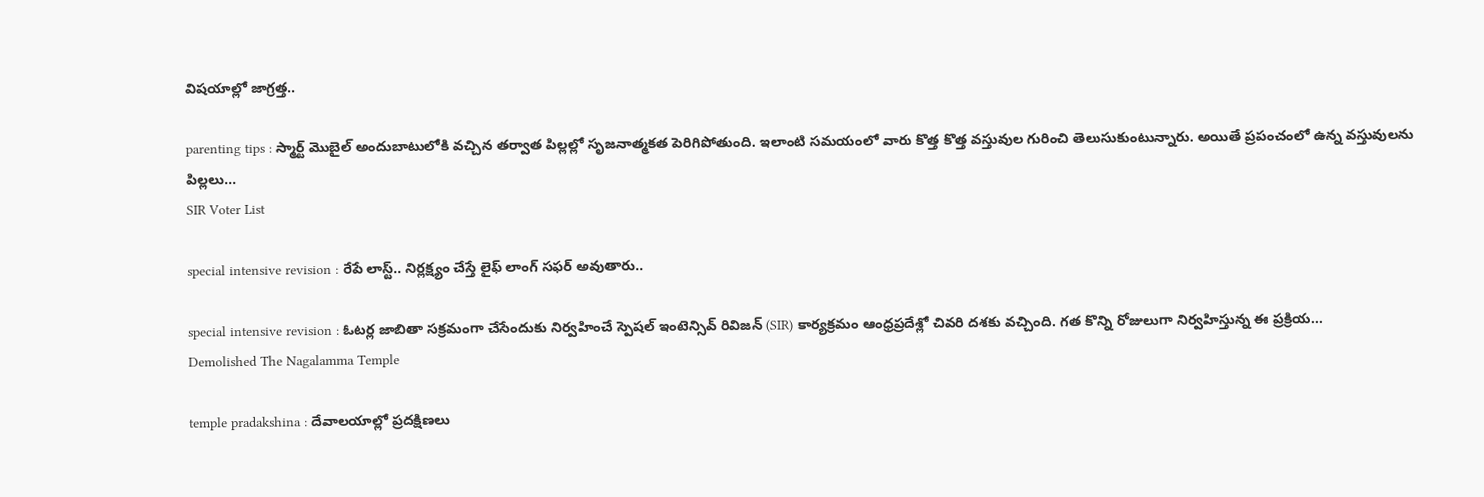విషయాల్లో జాగ్రత్త..

parenting tips : స్మార్ట్ మొబైల్ అందుబాటులోకి వచ్చిన తర్వాత పిల్లల్లో సృజనాత్మకత పెరిగిపోతుంది. ఇలాంటి సమయంలో వారు కొత్త కొత్త వస్తువుల గురించి తెలుసుకుంటున్నారు. అయితే ప్రపంచంలో ఉన్న వస్తువులను పిల్లలు...
SIR Voter List

special intensive revision : రేపే లాస్ట్.. నిర్లక్ష్యం చేస్తే లైఫ్ లాంగ్ సఫర్ అవుతారు..

special intensive revision : ఓటర్ల జాబితా సక్రమంగా చేసేందుకు నిర్వహించే స్పెషల్ ఇంటెన్సివ్ రివిజన్ (SIR) కార్యక్రమం ఆంధ్రప్రదేశ్లో చివరి దశకు వచ్చింది. గత కొన్ని రోజులుగా నిర్వహిస్తున్న ఈ ప్రక్రియ...
Demolished The Nagalamma Temple

temple pradakshina : దేవాలయాల్లో ప్రదక్షిణలు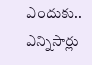ఎందుకు.. ఎన్నిసార్లు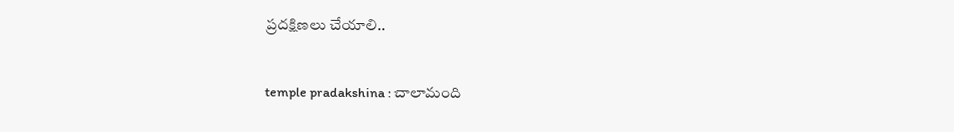ప్రదక్షిణలు చేయాలి..

temple pradakshina : చాలామంది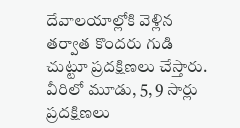దేవాలయాల్లోకి వెళ్లిన తర్వాత కొందరు గుడి చుట్టూ ప్రదక్షిణలు చేస్తారు. వీరిలో మూడు, 5, 9 సార్లు ప్రదక్షిణలు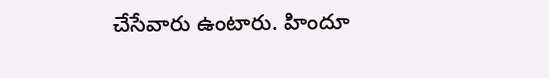చేసేవారు ఉంటారు. హిందూ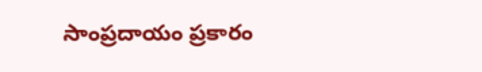సాంప్రదాయం ప్రకారం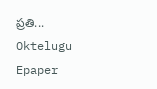ప్రతి...
Oktelugu Epaper